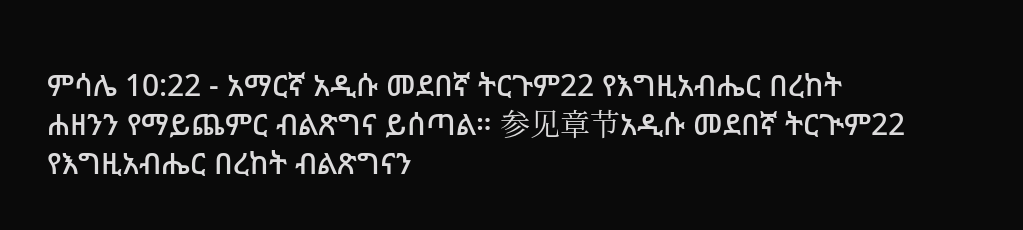ምሳሌ 10:22 - አማርኛ አዲሱ መደበኛ ትርጉም22 የእግዚአብሔር በረከት ሐዘንን የማይጨምር ብልጽግና ይሰጣል። 参见章节አዲሱ መደበኛ ትርጒም22 የእግዚአብሔር በረከት ብልጽግናን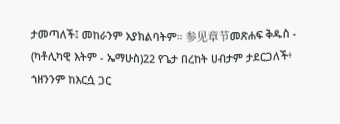ታመጣለች፤ መከራንም አያክልባትም። 参见章节መጽሐፍ ቅዱስ - (ካቶሊካዊ እትም - ኤማሁስ)22 የጌታ በረከት ሀብታም ታደርጋለች፥ ኀዘንንም ከእርሷ ጋር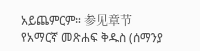አይጨምርም። 参见章节የአማርኛ መጽሐፍ ቅዱስ (ሰማንያ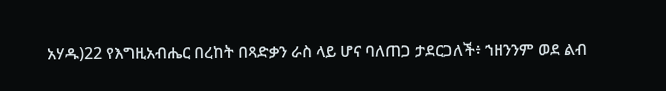አሃዱ)22 የእግዚአብሔር በረከት በጻድቃን ራስ ላይ ሆና ባለጠጋ ታደርጋለች፥ ኀዘንንም ወደ ልብ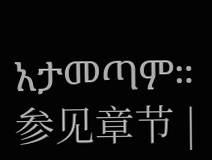አታመጣም። 参见章节 |